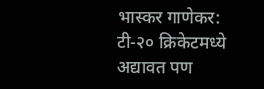भास्कर गाणेकर: टी-२० क्रिकेटमध्ये अद्यावत पण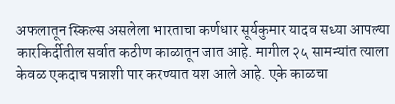अफलातून स्किल्स असलेला भारताचा कर्णधार सूर्यकुमार यादव सध्या आपल्या कारकिर्दीतील सर्वात कठीण काळातून जात आहे. मागील २५ सामन्यांत त्याला केवळ एकदाच पन्नाशी पार करण्यात यश आले आहे. एके काळचा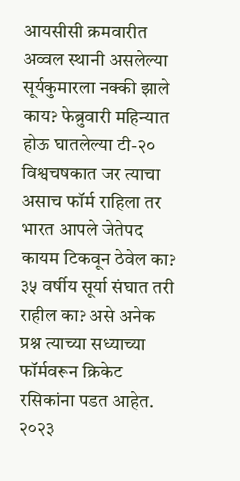आयसीसी क्रमवारीत अव्वल स्थानी असलेल्या सूर्यकुमारला नक्की झाले काय? फेब्रुवारी महिन्यात होऊ घातलेल्या टी-२० विश्वचषकात जर त्याचा असाच फॉर्म राहिला तर भारत आपले जेतेपद कायम टिकवून ठेवेल का? ३५ वर्षीय सूर्या संघात तरी राहील का? असे अनेक प्रश्न त्याच्या सध्याच्या फॉर्मवरून क्रिकेट रसिकांना पडत आहेत.
२०२३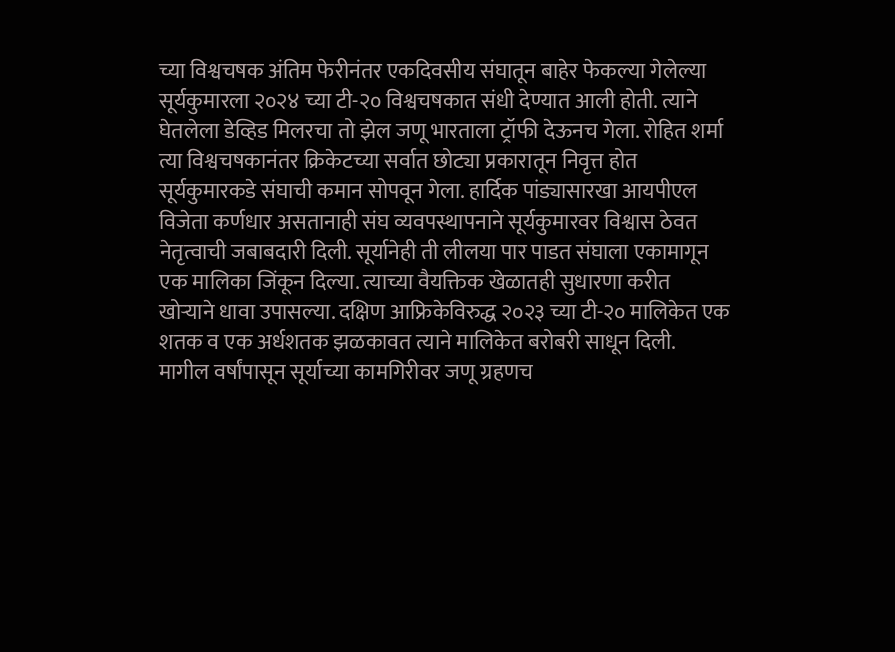च्या विश्वचषक अंतिम फेरीनंतर एकदिवसीय संघातून बाहेर फेकल्या गेलेल्या सूर्यकुमारला २०२४ च्या टी-२० विश्वचषकात संधी देण्यात आली होती. त्याने घेतलेला डेव्हिड मिलरचा तो झेल जणू भारताला ट्रॉफी देऊनच गेला. रोहित शर्मा त्या विश्वचषकानंतर क्रिकेटच्या सर्वात छोट्या प्रकारातून निवृत्त होत सूर्यकुमारकडे संघाची कमान सोपवून गेला. हार्दिक पांड्यासारखा आयपीएल विजेता कर्णधार असतानाही संघ व्यवपस्थापनाने सूर्यकुमारवर विश्वास ठेवत नेतृत्वाची जबाबदारी दिली. सूर्यानेही ती लीलया पार पाडत संघाला एकामागून एक मालिका जिंकून दिल्या. त्याच्या वैयक्तिक खेळातही सुधारणा करीत खोऱ्याने धावा उपासल्या. दक्षिण आफ्रिकेविरुद्ध २०२३ च्या टी-२० मालिकेत एक शतक व एक अर्धशतक झळकावत त्याने मालिकेत बरोबरी साधून दिली.
मागील वर्षांपासून सूर्याच्या कामगिरीवर जणू ग्रहणच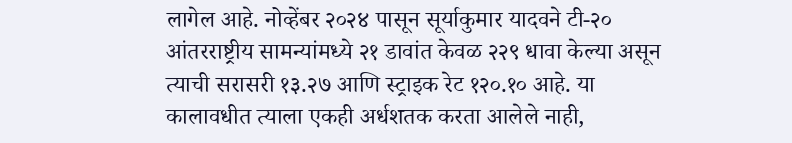लागेल आहे. नोव्हेंबर २०२४ पासून सूर्याकुमार यादवने टी-२० आंतरराष्ट्रीय सामन्यांमध्ये २१ डावांत केवळ २२९ धावा केल्या असून त्याची सरासरी १३.२७ आणि स्ट्राइक रेट १२०.१० आहे. या कालावधीत त्याला एकही अर्धशतक करता आलेले नाही,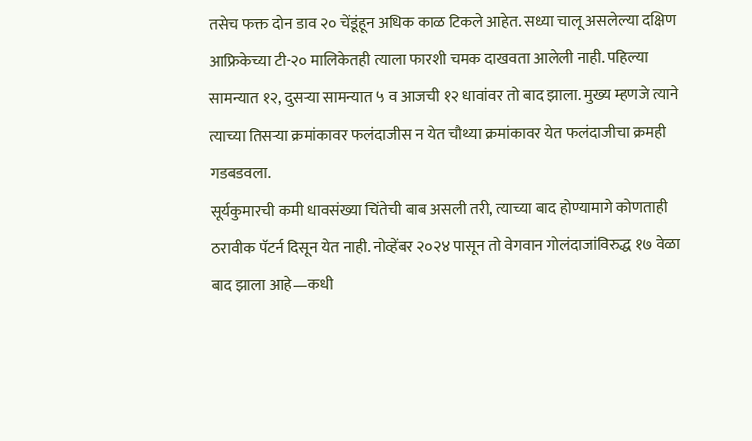तसेच फक्त दोन डाव २० चेंडूंहून अधिक काळ टिकले आहेत. सध्या चालू असलेल्या दक्षिण आफ्रिकेच्या टी-२० मालिकेतही त्याला फारशी चमक दाखवता आलेली नाही. पहिल्या सामन्यात १२, दुसऱ्या सामन्यात ५ व आजची १२ धावांवर तो बाद झाला. मुख्य म्हणजे त्याने त्याच्या तिसऱ्या क्रमांकावर फलंदाजीस न येत चौथ्या क्रमांकावर येत फलंदाजीचा क्रमही गडबडवला.
सूर्यकुमारची कमी धावसंख्या चिंतेची बाब असली तरी, त्याच्या बाद होण्यामागे कोणताही ठरावीक पॅटर्न दिसून येत नाही. नोव्हेंबर २०२४ पासून तो वेगवान गोलंदाजांविरुद्ध १७ वेळा बाद झाला आहे—कधी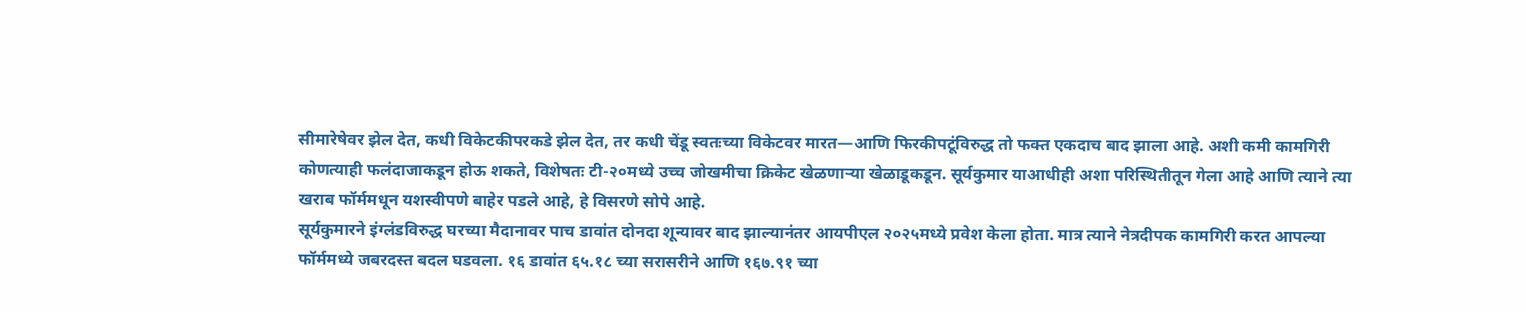सीमारेषेवर झेल देत, कधी विकेटकीपरकडे झेल देत, तर कधी चेंडू स्वतःच्या विकेटवर मारत—आणि फिरकीपटूंविरुद्ध तो फक्त एकदाच बाद झाला आहे. अशी कमी कामगिरी कोणत्याही फलंदाजाकडून होऊ शकते, विशेषतः टी-२०मध्ये उच्च जोखमीचा क्रिकेट खेळणाऱ्या खेळाडूकडून. सूर्यकुमार याआधीही अशा परिस्थितीतून गेला आहे आणि त्याने त्या खराब फॉर्ममधून यशस्वीपणे बाहेर पडले आहे, हे विसरणे सोपे आहे.
सूर्यकुमारने इंग्लंडविरुद्ध घरच्या मैदानावर पाच डावांत दोनदा शून्यावर बाद झाल्यानंतर आयपीएल २०२५मध्ये प्रवेश केला होता. मात्र त्याने नेत्रदीपक कामगिरी करत आपल्या फॉर्ममध्ये जबरदस्त बदल घडवला. १६ डावांत ६५.१८ च्या सरासरीने आणि १६७.९१ च्या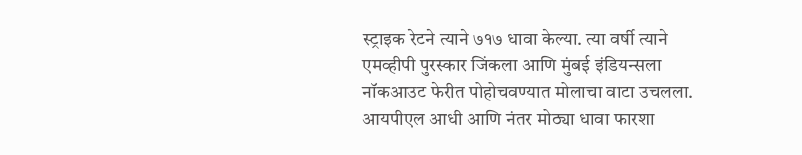स्ट्राइक रेटने त्याने ७१७ धावा केल्या. त्या वर्षी त्याने एमव्हीपी पुरस्कार जिंकला आणि मुंबई इंडियन्सला नॉकआउट फेरीत पोहोचवण्यात मोलाचा वाटा उचलला. आयपीएल आधी आणि नंतर मोठ्या धावा फारशा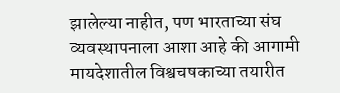झालेल्या नाहीत, पण भारताच्या संघ व्यवस्थापनाला आशा आहे की आगामी मायदेशातील विश्वचषकाच्या तयारीत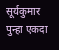सूर्यकुमार पुन्हा एकदा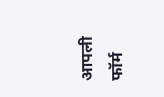आपली फॉर्म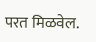परत मिळवेल.